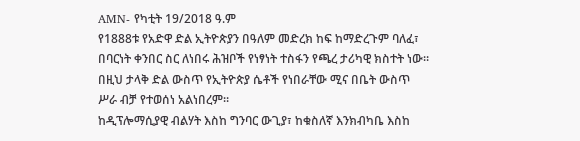AMN- የካቲት 19/2018 ዓ.ም
የ1888ቱ የአድዋ ድል ኢትዮጵያን በዓለም መድረክ ከፍ ከማድረጉም ባለፈ፣ በባርነት ቀንበር ስር ለነበሩ ሕዝቦች የነፃነት ተስፋን የጫረ ታሪካዊ ክስተት ነው።
በዚህ ታላቅ ድል ውስጥ የኢትዮጵያ ሴቶች የነበራቸው ሚና በቤት ውስጥ ሥራ ብቻ የተወሰነ አልነበረም።
ከዲፕሎማሲያዊ ብልሃት እስከ ግንባር ውጊያ፣ ከቁስለኛ እንክብካቤ እስከ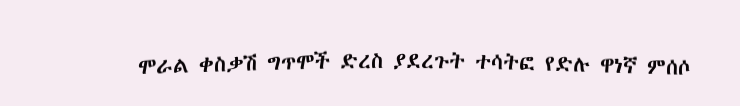ሞራል ቀስቃሽ ግጥሞች ድረስ ያደረጉት ተሳትፎ የድሉ ዋነኛ ምሰሶ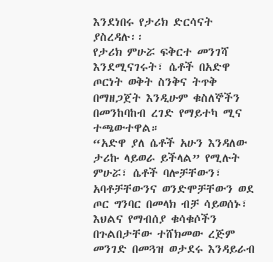እንደነበሩ የታሪክ ድርሳናት ያስረዳሉ፡፡
የታሪክ ምሁሯ ፍቅርተ መንገሻ እንደሚናገሩት፣ ሴቶች በአድዋ ጦርነት ወቅት ስንቅና ትጥቅ በማዘጋጀት እንዲሁም ቁስለኞችን በመንከባከብ ረገድ የማይተካ ሚና ተጫውተዋል።
“አድዋ ያለ ሴቶች አሁን እንዳለው ታሪኩ ላይወራ ይችላል” የሚሉት ምሁሯ፣ ሴቶች ባሎቻቸውን፣ አባቶቻቸውንና ወንድሞቻቸውን ወደ ጦር ግንባር በመላክ ብቻ ሳይወሰኑ፣ እህልና የማብሰያ ቁሳቁሶችን በጉልበታቸው ተሸክመው ረጅም መንገድ በመጓዝ ወታደሩ እንዳይራብ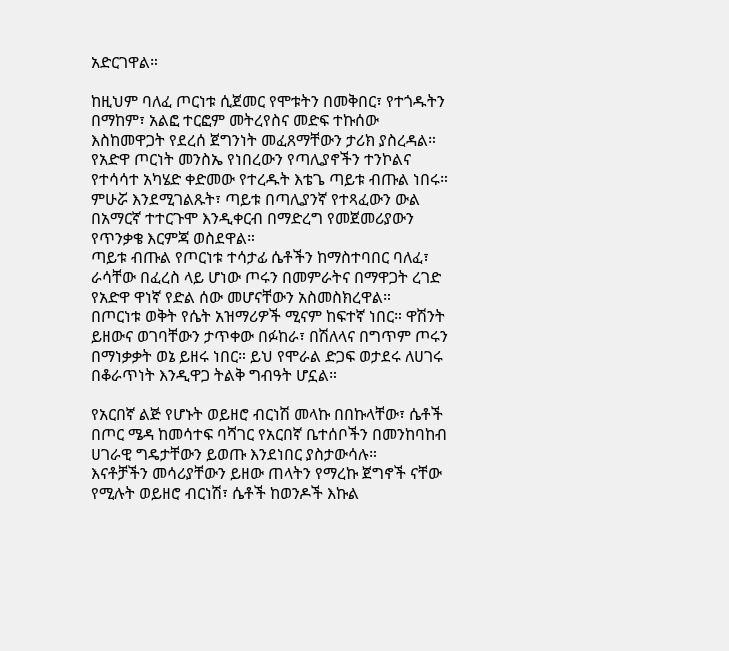አድርገዋል።

ከዚህም ባለፈ ጦርነቱ ሲጀመር የሞቱትን በመቅበር፣ የተጎዱትን በማከም፣ አልፎ ተርፎም መትረየስና መድፍ ተኩሰው እስከመዋጋት የደረሰ ጀግንነት መፈጸማቸውን ታሪክ ያስረዳል።
የአድዋ ጦርነት መንስኤ የነበረውን የጣሊያኖችን ተንኮልና የተሳሳተ አካሄድ ቀድመው የተረዱት እቴጌ ጣይቱ ብጡል ነበሩ።
ምሁሯ እንደሚገልጹት፣ ጣይቱ በጣሊያንኛ የተጻፈውን ውል በአማርኛ ተተርጉሞ እንዲቀርብ በማድረግ የመጀመሪያውን የጥንቃቄ እርምጃ ወስደዋል።
ጣይቱ ብጡል የጦርነቱ ተሳታፊ ሴቶችን ከማስተባበር ባለፈ፣ ራሳቸው በፈረስ ላይ ሆነው ጦሩን በመምራትና በማዋጋት ረገድ የአድዋ ዋነኛ የድል ሰው መሆናቸውን አስመስክረዋል።
በጦርነቱ ወቅት የሴት አዝማሪዎች ሚናም ከፍተኛ ነበር። ዋሽንት ይዘውና ወገባቸውን ታጥቀው በፉከራ፣ በሽለላና በግጥም ጦሩን በማነቃቃት ወኔ ይዘሩ ነበር። ይህ የሞራል ድጋፍ ወታደሩ ለሀገሩ በቆራጥነት እንዲዋጋ ትልቅ ግብዓት ሆኗል።

የአርበኛ ልጅ የሆኑት ወይዘሮ ብርነሽ መላኩ በበኩላቸው፣ ሴቶች በጦር ሜዳ ከመሳተፍ ባሻገር የአርበኛ ቤተሰቦችን በመንከባከብ ሀገራዊ ግዴታቸውን ይወጡ እንደነበር ያስታውሳሉ።
እናቶቻችን መሳሪያቸውን ይዘው ጠላትን የማረኩ ጀግኖች ናቸው የሚሉት ወይዘሮ ብርነሽ፣ ሴቶች ከወንዶች እኩል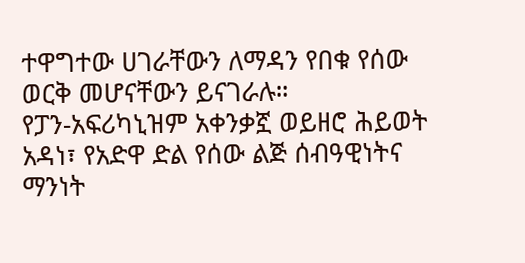ተዋግተው ሀገራቸውን ለማዳን የበቁ የሰው ወርቅ መሆናቸውን ይናገራሉ።
የፓን-አፍሪካኒዝም አቀንቃኟ ወይዘሮ ሕይወት አዳነ፣ የአድዋ ድል የሰው ልጅ ሰብዓዊነትና ማንነት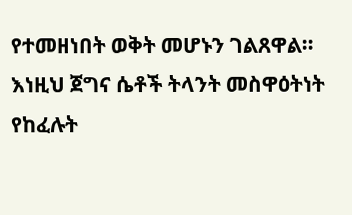የተመዘነበት ወቅት መሆኑን ገልጸዋል።
እነዚህ ጀግና ሴቶች ትላንት መስዋዕትነት የከፈሉት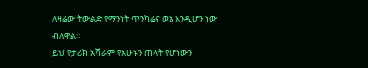ለዛሬው ትውልድ የማንነት ጥንካሬና ወኔ እንዲሆን ነው ብለዋል።
ይህ የታሪክ አሻራም የአሁኑን ጠላት የሆነውን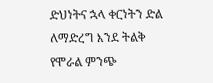ድህነትና ኋላ ቀርነትን ድል ለማድረግ እንደ ትልቅ የሞራል ምንጭ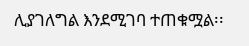ሊያገለግል እንደሚገባ ተጠቁሟል፡፡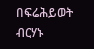በፍሬሕይወት ብርሃኑ